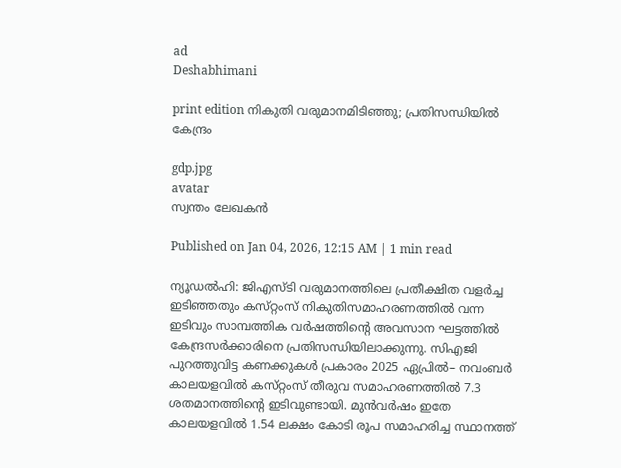ad
Deshabhimani

print edition നികുതി വരുമാനമിടിഞ്ഞു; പ്രതിസന്ധിയിൽ കേന്ദ്രം

gdp.jpg
avatar
സ്വന്തം ലേഖകൻ

Published on Jan 04, 2026, 12:15 AM | 1 min read

ന്യൂഡൽഹി: ജിഎസ്‌ടി വരുമാനത്തിലെ പ്രതീക്ഷിത വളർച്ച ഇടിഞ്ഞതും കസ്‌റ്റംസ്‌ നികുതിസമാഹരണത്തിൽ വന്ന ഇടിവും സാമ്പത്തിക വർഷത്തിന്റെ അവസാന ഘട്ടത്തിൽ കേന്ദ്രസർക്കാരിനെ പ്രതിസന്ധിയിലാക്കുന്നു. സിഎജി പുറത്തുവിട്ട കണക്കുകൾ പ്രകാരം 2025 ഏപ്രിൽ– നവംബർ കാലയളവിൽ കസ്‌റ്റംസ്‌ തീരുവ സമാഹരണത്തിൽ 7.3 ശതമാനത്തിന്റെ ഇടിവുണ്ടായി. മുൻവർഷം ഇതേ കാലയളവിൽ 1.54 ലക്ഷം കോടി രൂപ സമാഹരിച്ച സ്ഥാനത്ത്‌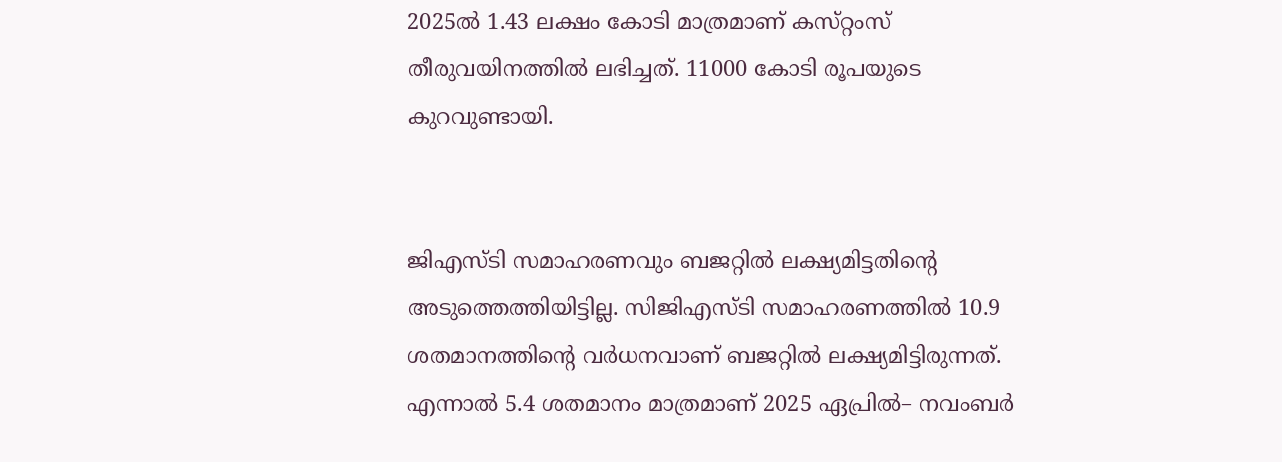2025ൽ 1.43 ലക്ഷം കോടി മാത്രമാണ്‌ കസ്‌റ്റംസ്‌ തീരുവയിനത്തിൽ ലഭിച്ചത്‌. 11000 കോടി രൂപയുടെ കുറവുണ്ടായി.


ജിഎസ്‌ടി സമാഹരണവും ബജറ്റിൽ ലക്ഷ്യമിട്ടതിന്റെ അടുത്തെത്തിയിട്ടില്ല. സിജിഎസ്‌ടി സമാഹരണത്തിൽ 10.9 ശതമാനത്തിന്റെ വർധനവാണ്‌ ബജറ്റിൽ ലക്ഷ്യമിട്ടിരുന്നത്‌. എന്നാൽ 5.4 ശതമാനം മാത്രമാണ്‌ 2025 ഏപ്രിൽ– നവംബർ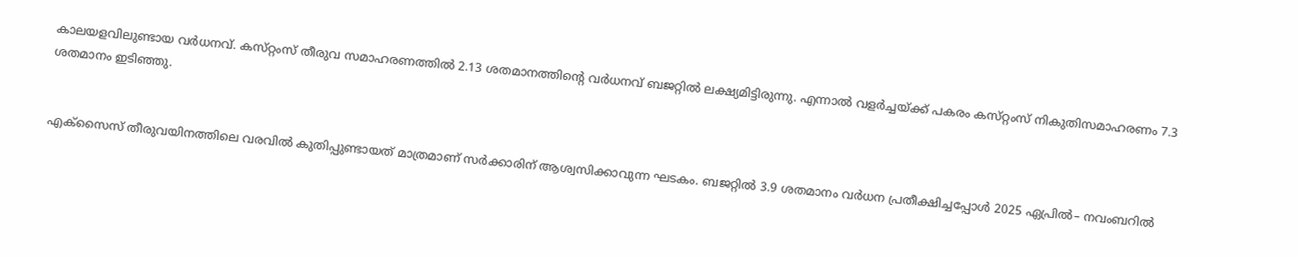കാലയളവിലുണ്ടായ വർധനവ്‌. കസ്‌റ്റംസ്‌ തീരുവ സമാഹരണത്തിൽ 2.13 ശതമാനത്തിന്റെ വർധനവ്‌ ബജറ്റിൽ ലക്ഷ്യമിട്ടിരുന്നു. എന്നാൽ വളർച്ചയ്‌ക്ക്‌ പകരം കസ്‌റ്റംസ്‌ നികുതിസമാഹരണം 7.3 ശതമാനം ഇടിഞ്ഞു.


എക്‌സൈസ്‌ തീരുവയിനത്തിലെ വരവിൽ കുതിപ്പുണ്ടായത്‌ മാത്രമാണ്‌ സർക്കാരിന്‌ ആശ്വസിക്കാവുന്ന ഘടകം. ബജറ്റിൽ 3.9 ശതമാനം വർധന പ്രതീക്ഷിച്ചപ്പോൾ 2025 ഏപ്രിൽ– നവംബറിൽ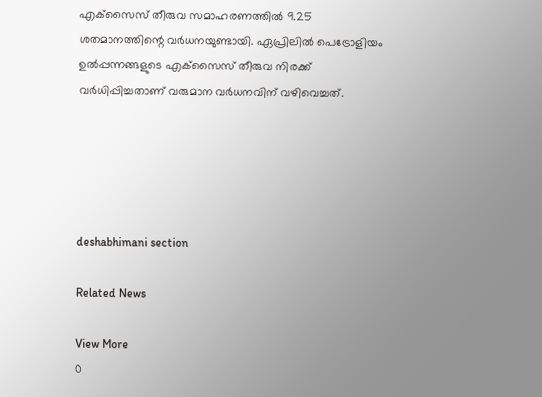എക്‌സൈസ്‌ തീരുവ സമാഹരണത്തിൽ 9.25 ശതമാനത്തിന്റെ വർധനയുണ്ടായി. ഏപ്രിലിൽ പെട്രോളിയം ഉൽപ്പന്നങ്ങളുടെ എക്‌സൈസ്‌ തീരുവ നിരക്ക്‌ വർധിപ്പിച്ചതാണ്‌ വരുമാന വർധനവിന്‌ വഴിവെച്ചത്‌.





deshabhimani section

Related News

View More
0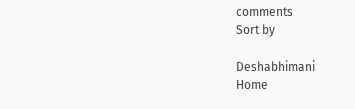comments
Sort by

Deshabhimani
Home